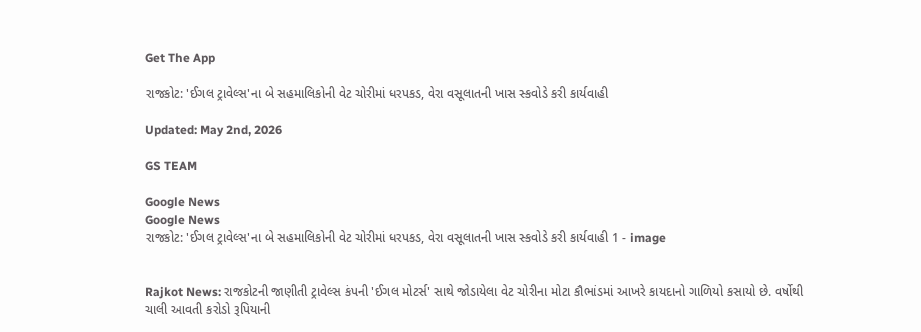Get The App

રાજકોટ: 'ઈગલ ટ્રાવેલ્સ'ના બે સહમાલિકોની વેટ ચોરીમાં ધરપકડ, વેરા વસૂલાતની ખાસ સ્કવોડે કરી કાર્યવાહી

Updated: May 2nd, 2026

GS TEAM

Google News
Google News
રાજકોટ: 'ઈગલ ટ્રાવેલ્સ'ના બે સહમાલિકોની વેટ ચોરીમાં ધરપકડ, વેરા વસૂલાતની ખાસ સ્કવોડે કરી કાર્યવાહી 1 - image


Rajkot News: રાજકોટની જાણીતી ટ્રાવેલ્સ કંપની 'ઈગલ મોટર્સ' સાથે જોડાયેલા વેટ ચોરીના મોટા કૌભાંડમાં આખરે કાયદાનો ગાળિયો કસાયો છે. વર્ષોથી ચાલી આવતી કરોડો રૂપિયાની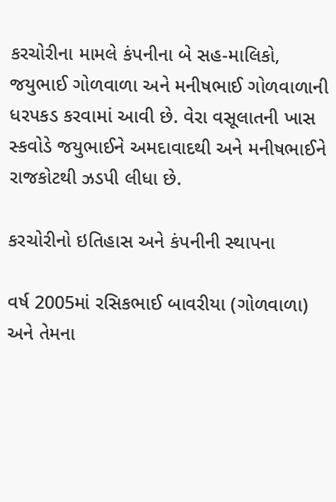કરચોરીના મામલે કંપનીના બે સહ-માલિકો, જયુભાઈ ગોળવાળા અને મનીષભાઈ ગોળવાળાની ધરપકડ કરવામાં આવી છે. વેરા વસૂલાતની ખાસ સ્કવોડે જયુભાઈને અમદાવાદથી અને મનીષભાઈને રાજકોટથી ઝડપી લીધા છે.

કરચોરીનો ઇતિહાસ અને કંપનીની સ્થાપના

વર્ષ 2005માં રસિકભાઈ બાવરીયા (ગોળવાળા) અને તેમના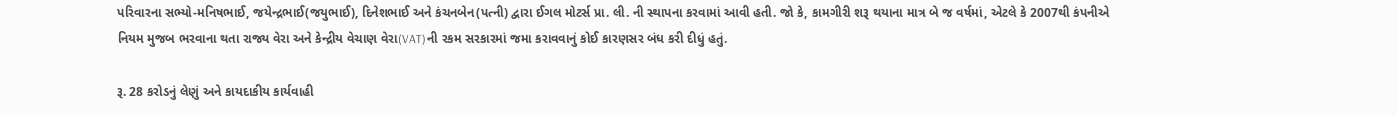પરિવારના સભ્યો-મનિષભાઈ, જયેન્દ્રભાઈ(જયુભાઈ), દિનેશભાઈ અને કંચનબેન(પત્ની) દ્વારા ઈગલ મોટર્સ પ્રા. લી. ની સ્થાપના કરવામાં આવી હતી. જો કે, કામગીરી શરૂ થયાના માત્ર બે જ વર્ષમાં, એટલે કે 2007થી કંપનીએ નિયમ મુજબ ભરવાના થતા રાજ્ય વેરા અને કેન્દ્રીય વેચાણ વેરા(VAT)ની રકમ સરકારમાં જમા કરાવવાનું કોઈ કારણસર બંધ કરી દીધું હતું.

રૂ. 28 કરોડનું લેણું અને કાયદાકીય કાર્યવાહી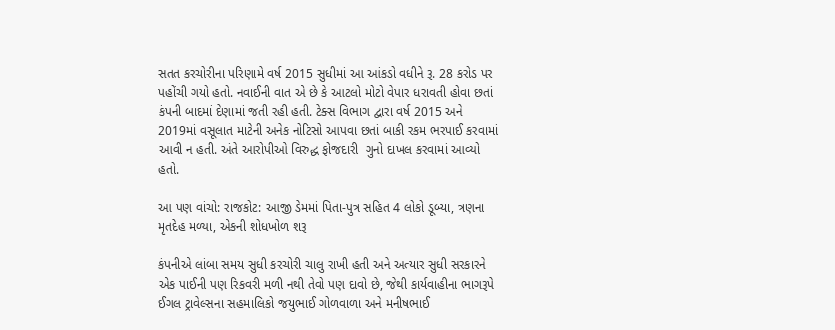સતત કરચોરીના પરિણામે વર્ષ 2015 સુધીમાં આ આંકડો વધીને રૂ. 28 કરોડ પર પહોંચી ગયો હતો. નવાઈની વાત એ છે કે આટલો મોટો વેપાર ધરાવતી હોવા છતાં કંપની બાદમાં દેણામાં જતી રહી હતી. ટેક્સ વિભાગ દ્વારા વર્ષ 2015 અને 2019માં વસૂલાત માટેની અનેક નોટિસો આપવા છતાં બાકી રકમ ભરપાઈ કરવામાં આવી ન હતી. અંતે આરોપીઓ વિરુદ્ધ ફોજદારી  ગુનો દાખલ કરવામાં આવ્યો હતો.

આ પણ વાંચો: રાજકોટ: આજી ડેમમાં પિતા-પુત્ર સહિત 4 લોકો ડૂબ્યા, ત્રણના મૃતદેહ મળ્યા, એકની શોધખોળ શરૂ

કંપનીએ લાંબા સમય સુધી કરચોરી ચાલુ રાખી હતી અને અત્યાર સુધી સરકારને એક પાઈની પણ રિકવરી મળી નથી તેવો પણ દાવો છે, જેથી કાર્યવાહીના ભાગરૂપે ઈગલ ટ્રાવેલ્સના સહમાલિકો જયુભાઈ ગોળવાળા અને મનીષભાઈ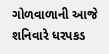ગોળવાળાની આજે શનિવારે ધરપકડ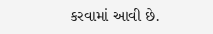કરવામાં આવી છે.